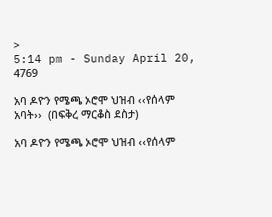>
5:14 pm - Sunday April 20, 4769

አባ ዶዮን የሜጫ ኦሮሞ ህዝብ ‹‹የሰላም አባት››  (በፍቅረ ማርቆስ ደስታ)

አባ ዶዮን የሜጫ ኦሮሞ ህዝብ ‹‹የሰላም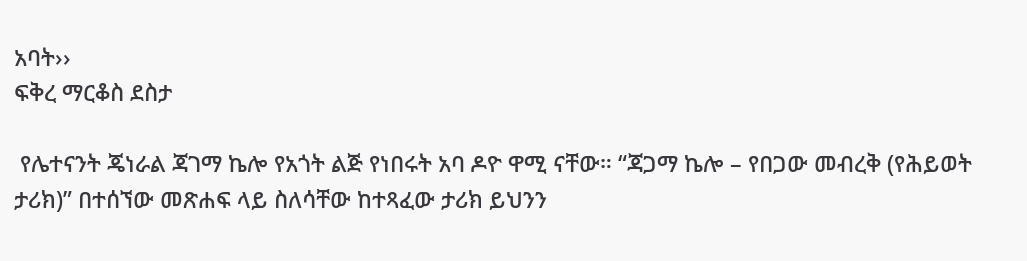አባት››
ፍቅረ ማርቆስ ደስታ

 የሌተናንት ጄነራል ጃገማ ኬሎ የአጎት ልጅ የነበሩት አባ ዶዮ ዋሚ ናቸው። “ጃጋማ ኬሎ – የበጋው መብረቅ (የሕይወት ታሪክ)” በተሰኘው መጽሐፍ ላይ ስለሳቸው ከተጻፈው ታሪክ ይህንን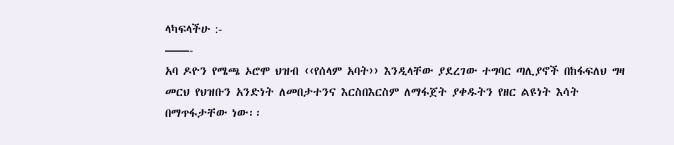ላካፍላችሁ :-
——-
አባ ዶዮን የሜጫ ኦሮሞ ህዝብ ‹‹የሰላም አባት›› እንዲላቸው ያደረገው ተግባር ጣሊያኖች በከፋፍለህ ግዛ መርህ የህዝቡን አንድነት ለመበታተንና እርስበእርስም ለማፋጀት ያቀዱትን የዘር ልዩነት እሳት በማጥፋታቸው ነው፡፡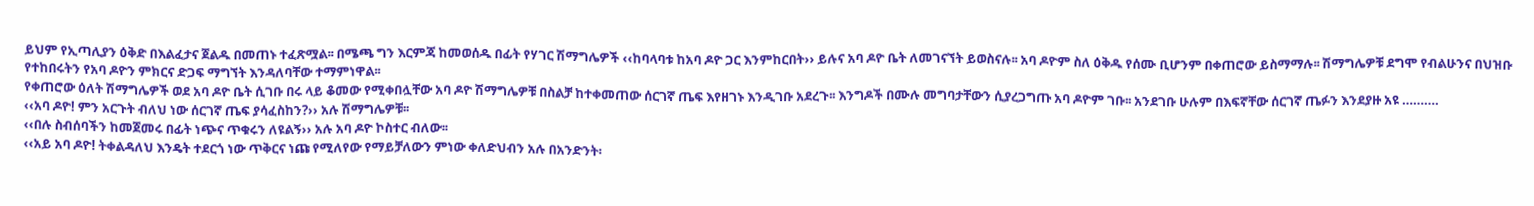ይህም የኢጣሊያን ዕቅድ በእልፈታና ጀልዱ በመጠኑ ተፈጽሟል፡፡ በሜጫ ግን እርምጃ ከመወሰዱ በፊት የሃገር ሽማግሌዎች ‹‹ከባላባቱ ከአባ ዶዮ ጋር እንምከርበት›› ይሉና አባ ዶዮ ቤት ለመገናኘት ይወስናሉ፡፡ አባ ዶዮም ስለ ዕቅዱ የሰሙ ቢሆንም በቀጠሮው ይስማማሉ፡፡ ሽማግሌዎቹ ደግሞ የብልሁንና በህዝቡ የተከበሩትን የአባ ዶዮን ምክርና ድጋፍ ማግኘት እንዳለባቸው ተማምነዋል፡፡
የቀጠሮው ዕለት ሽማግሌዎች ወደ አባ ዶዮ ቤት ሲገቡ በሩ ላይ ቆመው የሚቀበሏቸው አባ ዶዮ ሽማግሌዎቹ በስልቻ ከተቀመጠው ሰርገኛ ጤፍ እየዘገኑ እንዲገቡ አደረጉ፡፡ እንግዶች በሙሉ መግባታቸውን ሲያረጋግጡ አባ ዶዮም ገቡ፡፡ አንደገቡ ሁሉም በእፍኛቸው ሰርገኛ ጤፉን እንደያዙ አዩ ……….
‹‹አባ ዶዮ! ምን አርጉት ብለህ ነው ሰርገኛ ጤፍ ያሳፈስከን?›› አሉ ሽማግሌዎቹ፡፡
‹‹በሉ ስብሰባችን ከመጀመሩ በፊት ነጭና ጥቁሩን ለዩልኝ›› አሉ አባ ዶዮ ኮስተር ብለው፡፡
‹‹አይ አባ ዶዮ! ትቀልዳለህ እንዴት ተደርጎ ነው ጥቅርና ነጩ የሚለየው የማይቻለውን ምነው ቀለድህብን አሉ በአንድንት፡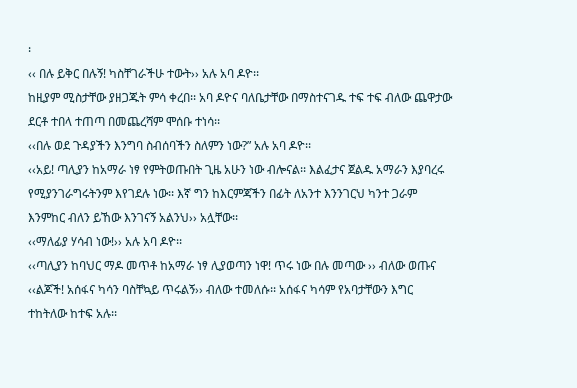፡
‹‹ በሉ ይቅር በሉኝ! ካስቸገራችሁ ተውት›› አሉ አባ ዶዮ፡፡
ከዚያም ሚስታቸው ያዘጋጁት ምሳ ቀረበ፡፡ አባ ዶዮና ባለቤታቸው በማስተናገዱ ተፍ ተፍ ብለው ጨዋታው ደርቶ ተበላ ተጠጣ በመጨረሻም ሞሰቡ ተነሳ፡፡
‹‹በሉ ወደ ጉዳያችን እንግባ ስብሰባችን ስለምን ነው?” አሉ አባ ዶዮ፡፡
‹‹አይ! ጣሊያን ከአማራ ነፃ የምትወጡበት ጊዜ አሁን ነው ብሎናል፡፡ እልፈታና ጀልዱ አማራን እያባረሩ የሚያንገራግሩትንም እየገደሉ ነው፡፡ እኛ ግን ከእርምጃችን በፊት ለአንተ እንንገርህ ካንተ ጋራም እንምከር ብለን ይኸው እንገናኝ አልንህ›› አሏቸው፡፡
‹‹ማለፊያ ሃሳብ ነው!›› አሉ አባ ዶዮ፡፡
‹‹ጣሊያን ከባህር ማዶ መጥቶ ከአማራ ነፃ ሊያወጣን ነዋ! ጥሩ ነው በሉ መጣው ›› ብለው ወጡና ‹‹ልጆች! አሰፋና ካሳን ባስቸኳይ ጥሩልኝ›› ብለው ተመለሱ፡፡ አሰፋና ካሳም የአባታቸውን እግር ተከትለው ከተፍ አሉ፡፡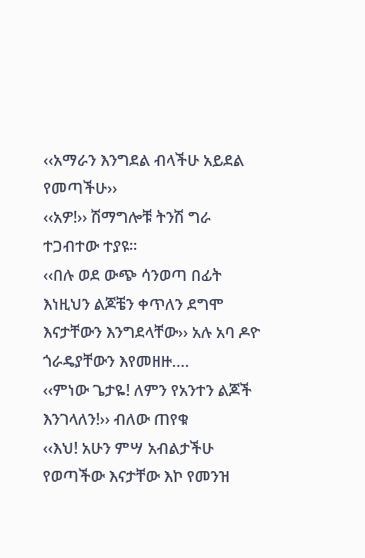‹‹አማራን እንግደል ብላችሁ አይደል የመጣችሁ››
‹‹አዎ!›› ሽማግሎቹ ትንሽ ግራ ተጋብተው ተያዩ፡፡
‹‹በሉ ወደ ውጭ ሳንወጣ በፊት እነዚህን ልጆቼን ቀጥለን ደግሞ እናታቸውን እንግደላቸው›› አሉ አባ ዶዮ ጎራዴያቸውን እየመዘዙ….
‹‹ምነው ጌታዬ! ለምን የአንተን ልጆች እንገላለን!›› ብለው ጠየቁ
‹‹እህ! አሁን ምሣ አብልታችሁ የወጣችው እናታቸው እኮ የመንዝ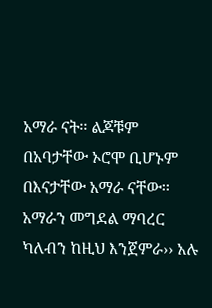አማራ ናት፡፡ ልጆቹም በአባታቸው ኦሮሞ ቢሆኑም በእናታቸው አማራ ናቸው፡፡ አማራን መግደል ማባረር ካለብን ከዚህ እንጀምራ›› አሉ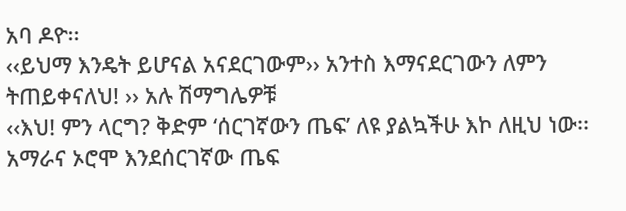አባ ዶዮ፡፡
‹‹ይህማ እንዴት ይሆናል አናደርገውም›› አንተስ እማናደርገውን ለምን ትጠይቀናለህ! ›› አሉ ሽማግሌዎቹ
‹‹እህ! ምን ላርግ? ቅድም ‘ሰርገኛውን ጤፍ’ ለዩ ያልኳችሁ እኮ ለዚህ ነው፡፡ አማራና ኦሮሞ እንደሰርገኛው ጤፍ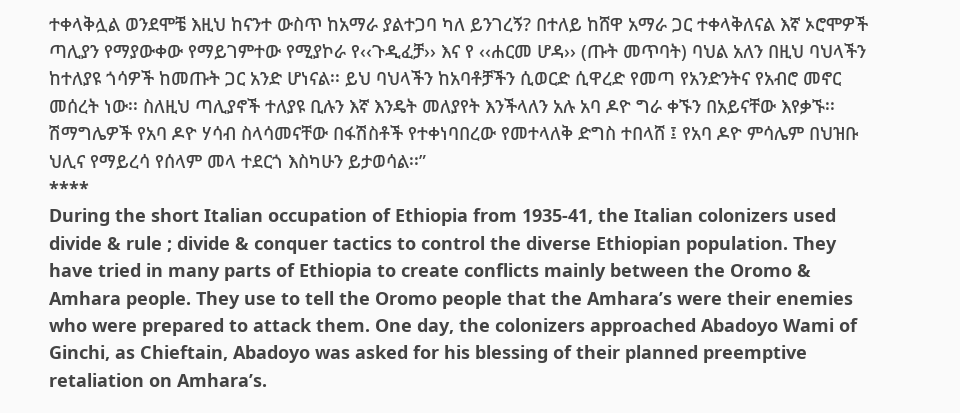ተቀላቅሏል ወንደሞቼ እዚህ ከናንተ ውስጥ ከአማራ ያልተጋባ ካለ ይንገረኝ? በተለይ ከሸዋ አማራ ጋር ተቀላቅለናል እኛ ኦሮሞዎች ጣሊያን የማያውቀው የማይገምተው የሚያኮራ የ‹‹ጉዲፈቻ›› እና የ ‹‹ሐርመ ሆዳ›› (ጡት መጥባት) ባህል አለን በዚህ ባህላችን ከተለያዩ ጎሳዎች ከመጡት ጋር አንድ ሆነናል፡፡ ይህ ባህላችን ከአባቶቻችን ሲወርድ ሲዋረድ የመጣ የአንድንትና የአብሮ መኖር መሰረት ነው፡፡ ስለዚህ ጣሊያኖች ተለያዩ ቢሉን እኛ እንዴት መለያየት እንችላለን አሉ አባ ዶዮ ግራ ቀኙን በአይናቸው እየቃኙ፡፡ ሽማግሌዎች የአባ ዶዮ ሃሳብ ስላሳመናቸው በፋሽስቶች የተቀነባበረው የመተላለቅ ድግስ ተበላሸ ፤ የአባ ዶዮ ምሳሌም በህዝቡ ህሊና የማይረሳ የሰላም መላ ተደርጎ እስካሁን ይታወሳል፡፡”
****
During the short Italian occupation of Ethiopia from 1935-41, the Italian colonizers used divide & rule ; divide & conquer tactics to control the diverse Ethiopian population. They have tried in many parts of Ethiopia to create conflicts mainly between the Oromo & Amhara people. They use to tell the Oromo people that the Amhara’s were their enemies who were prepared to attack them. One day, the colonizers approached Abadoyo Wami of Ginchi, as Chieftain, Abadoyo was asked for his blessing of their planned preemptive retaliation on Amhara’s.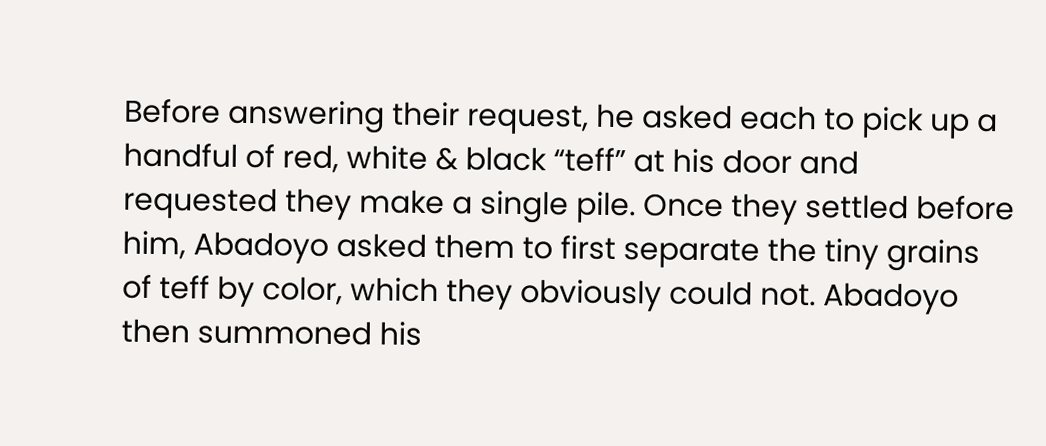Before answering their request, he asked each to pick up a handful of red, white & black “teff” at his door and requested they make a single pile. Once they settled before him, Abadoyo asked them to first separate the tiny grains of teff by color, which they obviously could not. Abadoyo then summoned his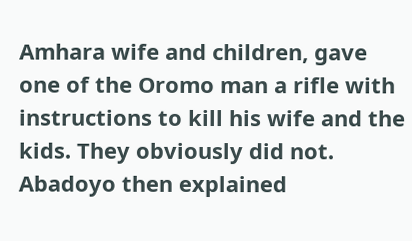Amhara wife and children, gave one of the Oromo man a rifle with instructions to kill his wife and the kids. They obviously did not. Abadoyo then explained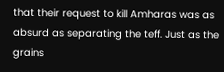that their request to kill Amharas was as absurd as separating the teff. Just as the grains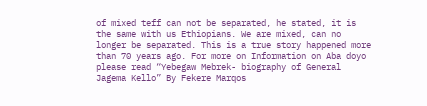of mixed teff can not be separated, he stated, it is the same with us Ethiopians. We are mixed, can no longer be separated. This is a true story happened more than 70 years ago. For more on Information on Aba doyo please read “Yebegaw Mebrek- biography of General Jagema Kello” By Fekere Marqos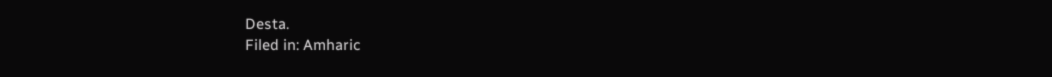Desta.
Filed in: Amharic